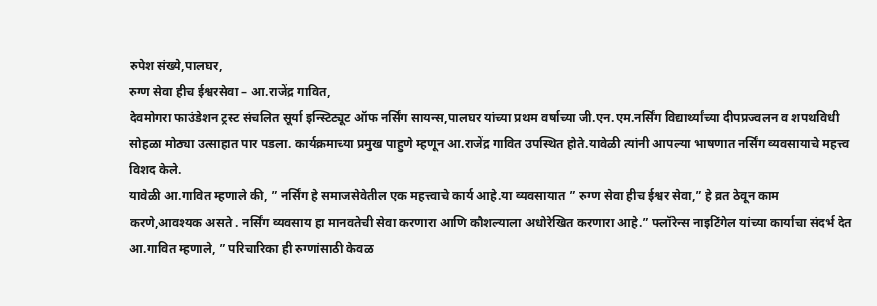रुपेश संख्ये,पालघर,
रुग्ण सेवा हीच ईश्वरसेवा – आ.राजेंद्र गावित,
देवमोगरा फाउंडेशन ट्रस्ट संचलित सूर्या इन्स्टिट्यूट ऑफ नर्सिंग सायन्स,पालघर यांच्या प्रथम वर्षाच्या जी.एन.एम.नर्सिंग विद्यार्थ्यांच्या दीपप्रज्वलन व शपथविधी सोहळा मोठ्या उत्साहात पार पडला. कार्यक्रमाच्या प्रमुख पाहुणे म्हणून आ.राजेंद्र गावित उपस्थित होते.यावेळी त्यांनी आपल्या भाषणात नर्सिंग व्यवसायाचे महत्त्व विशद केले.
यावेळी आ.गावित म्हणाले की, ” नर्सिंग हे समाजसेवेतील एक महत्त्वाचे कार्य आहे.या व्यवसायात ” रुग्ण सेवा हीच ईश्वर सेवा,” हे व्रत ठेवून काम करणे,आवश्यक असते . नर्सिंग व्यवसाय हा मानवतेची सेवा करणारा आणि कौशल्याला अधोरेखित करणारा आहे.” फ्लॉरेन्स नाइटिंगेल यांच्या कार्याचा संदर्भ देत आ.गावित म्हणाले, ” परिचारिका ही रुग्णांसाठी केवळ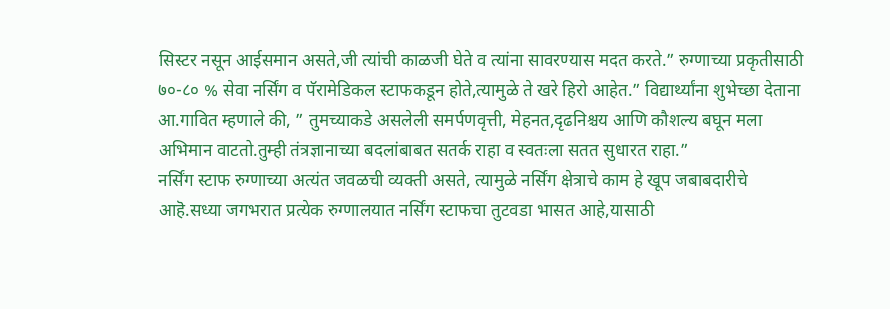सिस्टर नसून आईसमान असते,जी त्यांची काळजी घेते व त्यांना सावरण्यास मदत करते.” रुग्णाच्या प्रकृतीसाठी ७०-८० % सेवा नर्सिंग व पॅरामेडिकल स्टाफकडून होते,त्यामुळे ते खरे हिरो आहेत.” विद्यार्थ्यांना शुभेच्छा देताना आ.गावित म्हणाले की, ” तुमच्याकडे असलेली समर्पणवृत्ती, मेहनत,दृढनिश्चय आणि कौशल्य बघून मला अभिमान वाटतो.तुम्ही तंत्रज्ञानाच्या बदलांबाबत सतर्क राहा व स्वतःला सतत सुधारत राहा.”
नर्सिंग स्टाफ रुग्णाच्या अत्यंत जवळची व्यक्ती असते, त्यामुळे नर्सिंग क्षेत्राचे काम हे खूप जबाबदारीचे आहॆ.सध्या जगभरात प्रत्येक रुग्णालयात नर्सिंग स्टाफचा तुटवडा भासत आहे,यासाठी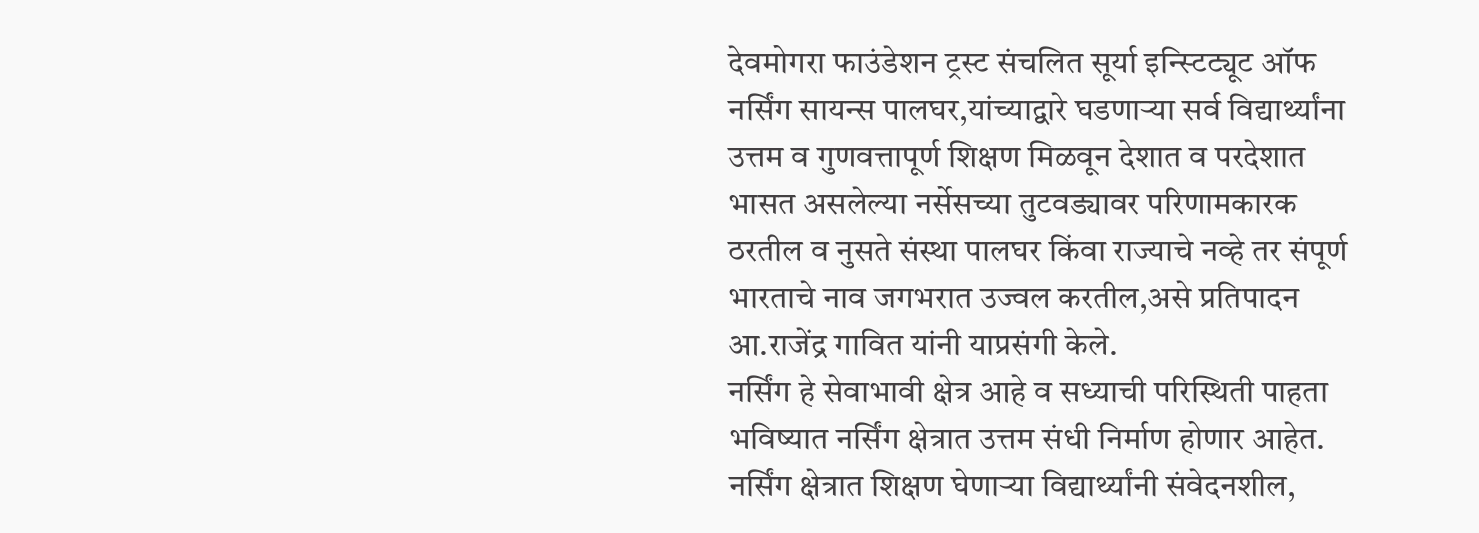देवमोगरा फाउंडेशन ट्रस्ट संचलित सूर्या इन्स्टिट्यूट ऑफ नर्सिंग सायन्स पालघर,यांच्याद्वारे घडणाऱ्या सर्व विद्यार्थ्यांना उत्तम व गुणवत्तापूर्ण शिक्षण मिळवून देशात व परदेशात भासत असलेल्या नर्सेसच्या तुटवड्यावर परिणामकारक ठरतील व नुसते संस्था पालघर किंवा राज्याचे नव्हे तर संपूर्ण भारताचे नाव जगभरात उज्वल करतील,असे प्रतिपादन आ.राजेंद्र गावित यांनी याप्रसंगी केले.
नर्सिंग हे सेवाभावी क्षेत्र आहे व सध्याची परिस्थिती पाहता भविष्यात नर्सिंग क्षेत्रात उत्तम संधी निर्माण होणार आहेत. नर्सिंग क्षेत्रात शिक्षण घेणाऱ्या विद्यार्थ्यांनी संवेदनशील,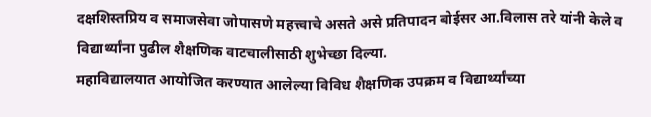दक्षशिस्तप्रिय व समाजसेवा जोपासणे महत्त्वाचे असते असे प्रतिपादन बोईसर आ.विलास तरे यांनी केले व विद्यार्थ्यांना पुढील शैक्षणिक वाटचालीसाठी शुभेच्छा दिल्या.
महाविद्यालयात आयोजित करण्यात आलेल्या विविध शैक्षणिक उपक्रम व विद्यार्थ्यांच्या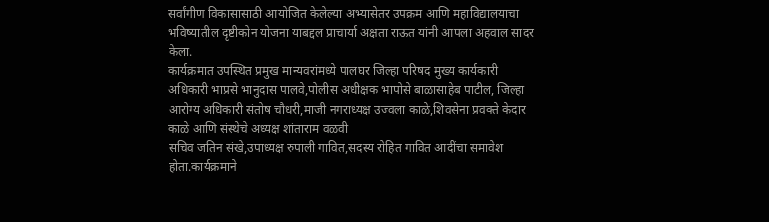सर्वांगीण विकासासाठी आयोजित केलेल्या अभ्यासेतर उपक्रम आणि महाविद्यालयाचा भविष्यातील दृष्टीकोन योजना याबद्दल प्राचार्या अक्षता राऊत यांनी आपला अहवाल सादर केला.
कार्यक्रमात उपस्थित प्रमुख मान्यवरांमध्ये पालघर जिल्हा परिषद मुख्य कार्यकारी अधिकारी भाप्रसे भानुदास पालवे,पोलीस अधीक्षक भापोसे बाळासाहेब पाटील, जिल्हा आरोग्य अधिकारी संतोष चौधरी,माजी नगराध्यक्ष उज्वला काळे,शिवसेना प्रवक्ते केदार काळे आणि संस्थेचे अध्यक्ष शांताराम वळवी
सचिव जतिन संखे,उपाध्यक्ष रुपाली गावित,सदस्य रोहित गावित आदींचा समावेश होता.कार्यक्रमाने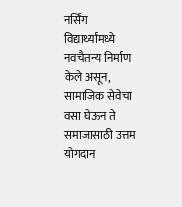नर्सिंग विद्यार्थ्यांमध्ये नवचैतन्य निर्माण केले असून, सामाजिक सेवेचा वसा घेऊन ते समाजासाठी उत्तम योगदान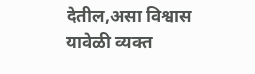देतील,असा विश्वास यावेळी व्यक्त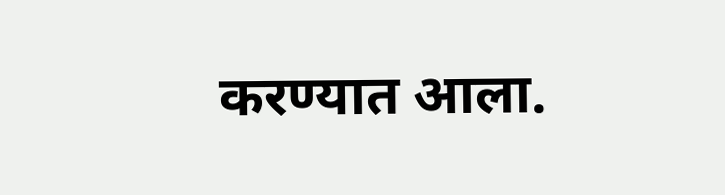करण्यात आला.